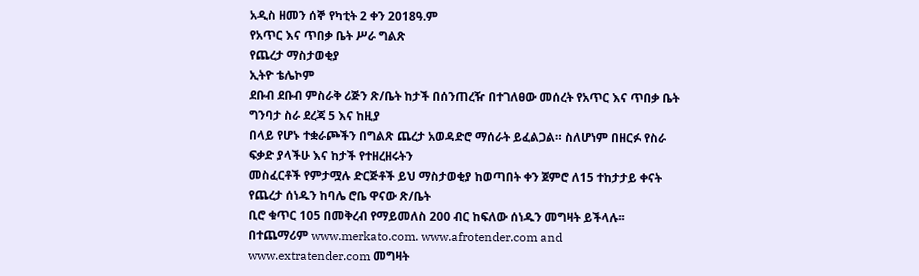አዲስ ዘመን ሰኞ የካቲት 2 ቀን 2018ዓ.ም
የአጥር እና ጥበቃ ቤት ሥራ ግልጽ
የጨረታ ማስታወቂያ
ኢትዮ ቴሌኮም
ደቡብ ደቡብ ምስራቅ ሪጅን ጽ/ቤት ከታች በሰንጠረዥ በተገለፀው መሰረት የአጥር እና ጥበቃ ቤት ግንባታ ስራ ደረጃ 5 እና ከዚያ
በላይ የሆኑ ተቋራጮችን በግልጽ ጨረታ አወዳድሮ ማሰራት ይፈልጋል። ስለሆነም በዘርፉ የስራ ፍቃድ ያላችሁ እና ከታች የተዘረዘሩትን
መስፈርቶች የምታሟሉ ድርጅቶች ይህ ማስታወቂያ ከወጣበት ቀን ጀምሮ ለ15 ተከታታይ ቀናት የጨረታ ሰነዱን ከባሌ ሮቤ ዋናው ጽ/ቤት
ቢሮ ቁጥር 105 በመቅረብ የማይመለስ 200 ብር ከፍለው ሰነዱን መግዛት ይችላሉ፡፡ በተጨማሪም www.merkato.com. www.afrotender.com and www.extratender.com መግዛት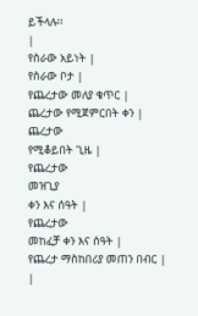ይችላሉ፡፡
|
የስራው አይነት |
የስራው ቦታ |
የጨረታው መለያ ቁጥር |
ጨረታው የሚጀምርበት ቀን |
ጨረታው
የሚቆይበት ጊዜ |
የጨረታው
መዝጊያ
ቀን እና ሰዓት |
የጨረታው
መከፈቻ ቀን እና ሰዓት |
የጨረታ ማስከበሪያ መጠን በብር |
|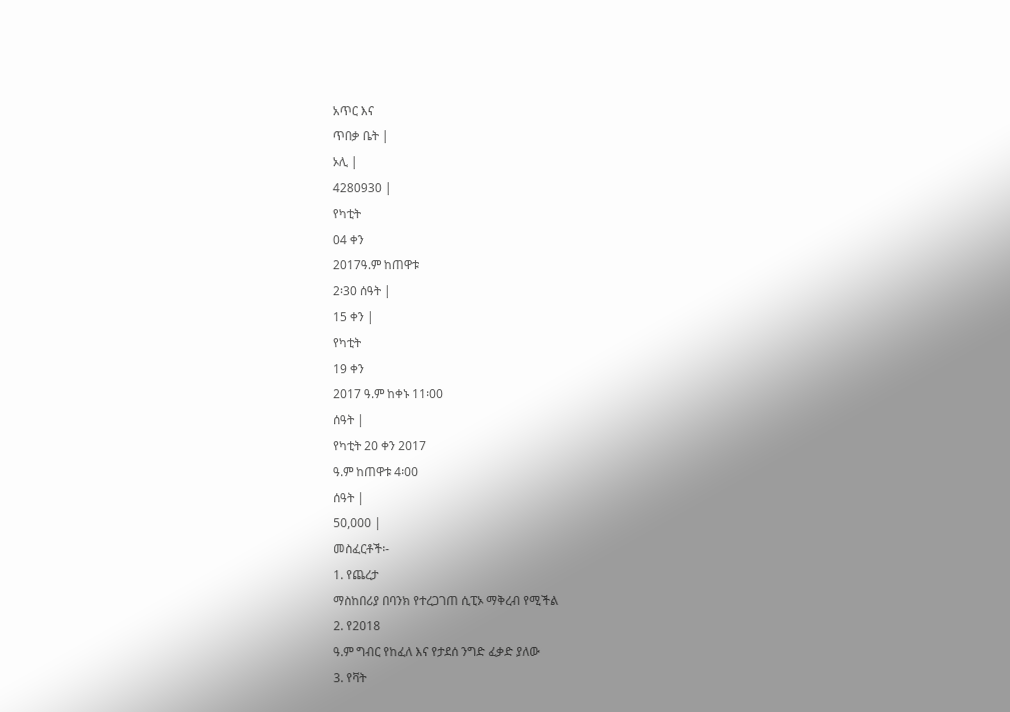አጥር እና
ጥበቃ ቤት |
ኦሊ |
4280930 |
የካቲት
04 ቀን
2017ዓ.ም ከጠዋቱ
2፡30 ሰዓት |
15 ቀን |
የካቲት
19 ቀን
2017 ዓ.ም ከቀኑ 11፡00
ሰዓት |
የካቲት 20 ቀን 2017
ዓ.ም ከጠዋቱ 4፡00
ሰዓት |
50,000 |
መስፈርቶች፡-
1. የጨረታ
ማስከበሪያ በባንክ የተረጋገጠ ሲፒኦ ማቅረብ የሚችል
2. የ2018
ዓ.ም ግብር የከፈለ እና የታደሰ ንግድ ፈቃድ ያለው
3. የቫት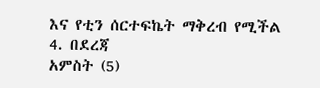እና የቲን ሰርተፍኬት ማቅረብ የሚችል
4. በደረጃ
አምስት (5)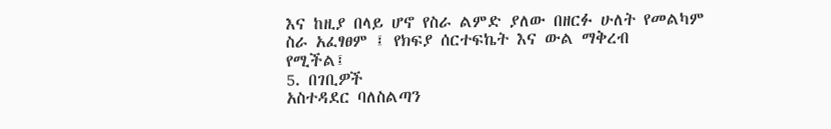እና ከዚያ በላይ ሆኖ የስራ ልምድ ያለው በዘርፉ ሁለት የመልካም ስራ አፈፃፀም ፤ የክፍያ ሰርተፍኬት እና ውል ማቅረብ
የሚችል፤
5. በገቢዎች
አስተዳደር ባለስልጣን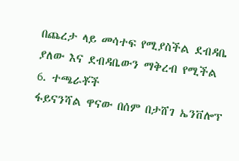በጨረታ ላይ መሳተፍ የሚያስችል ደብዳቤ ያለው እና ደብዳቤውን ማቅረብ የሚችል
6. ተጫራቾች
ፋይናንሻል ዋናው በሰም በታሸገ ኤንቨሎፕ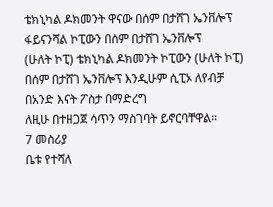ቴክኒካል ዶክመንት ዋናው በሰም በታሸገ ኤንቨሎፕ ፋይናንሻል ኮፒውን በሰም በታሸገ ኤንቨሎፕ
(ሁለት ኮፒ) ቴክኒካል ዶክመንት ኮፒውን (ሁለት ኮፒ) በሰም በታሸገ ኤንቨሎፕ እንዲሁም ሲፒኦ ለየብቻ በአንድ እናት ፖስታ በማድረግ
ለዚሁ በተዘጋጀ ሳጥን ማስገባት ይኖርባቸዋል።
7 መስሪያ
ቤቱ የተሻለ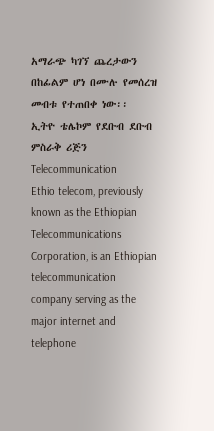አማራጭ ካገኘ ጨረታውን በከፊልም ሆነ በሙሉ የመሰረዝ መብቱ የተጠበቀ ነው፡፡
ኢትዮ ቴሌኮም የደቡብ ደቡብ ምስራቅ ሪጅን
Telecommunication
Ethio telecom, previously known as the Ethiopian Telecommunications Corporation, is an Ethiopian telecommunication company serving as the major internet and telephone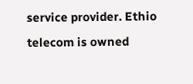service provider. Ethio telecom is owned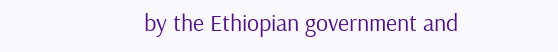by the Ethiopian government and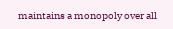maintains a monopoly over all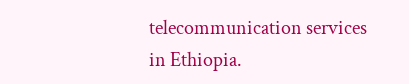telecommunication services in Ethiopia.